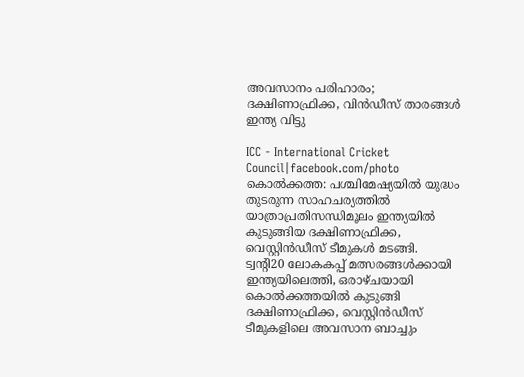അവസാനം പരിഹാരം; ദക്ഷിണാഫ്രിക്ക, വിൻഡീസ് താരങ്ങൾ ഇന്ത്യ വിട്ടു

ICC - International Cricket Council|facebook.com/photo
കൊൽക്കത്ത: പശ്ചിമേഷ്യയിൽ യുദ്ധം തുടരുന്ന സാഹചര്യത്തിൽ യാത്രാപ്രതിസന്ധിമൂലം ഇന്ത്യയിൽ കുടുങ്ങിയ ദക്ഷിണാഫ്രിക്ക, വെസ്റ്റിൻഡീസ് ടീമുകൾ മടങ്ങി. ട്വന്റി20 ലോകകപ്പ് മത്സരങ്ങൾക്കായി ഇന്ത്യയിലെത്തി, ഒരാഴ്ചയായി കൊൽക്കത്തയിൽ കുടുങ്ങി ദക്ഷിണാഫ്രിക്ക, വെസ്റ്റിൻഡീസ് ടീമുകളിലെ അവസാന ബാച്ചും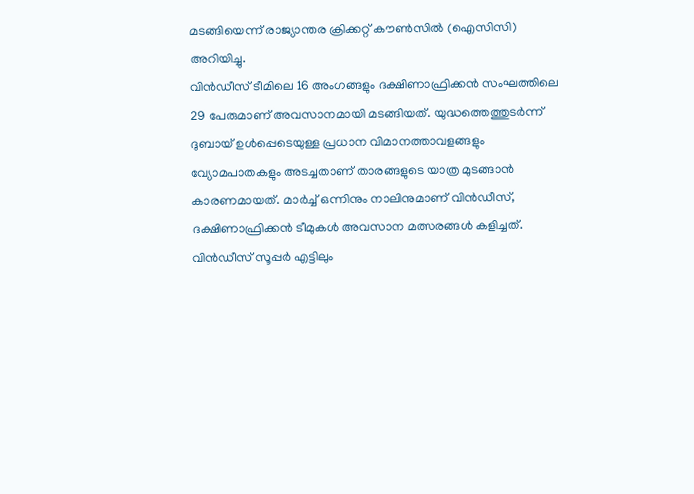മടങ്ങിയെന്ന് രാജ്യാന്തര ക്രിക്കറ്റ് കൗൺസിൽ (ഐസിസി) അറിയിച്ചു.
വിൻഡീസ് ടീമിലെ 16 അംഗങ്ങളും ദക്ഷിണാഫ്രിക്കൻ സംഘത്തിലെ 29 പേരുമാണ് അവസാനമായി മടങ്ങിയത്. യുദ്ധത്തെത്തുടർന്ന് ദുബായ് ഉൾപ്പെടെയുള്ള പ്രധാന വിമാനത്താവളങ്ങളും വ്യോമപാതകളും അടച്ചതാണ് താരങ്ങളുടെ യാത്ര മുടങ്ങാൻ കാരണമായത്. മാർച്ച് ഒന്നിനും നാലിനുമാണ് വിൻഡീസ്, ദക്ഷിണാഫ്രിക്കൻ ടീമുകൾ അവസാന മത്സരങ്ങൾ കളിച്ചത്. വിൻഡീസ് സൂപ്പർ എട്ടിലും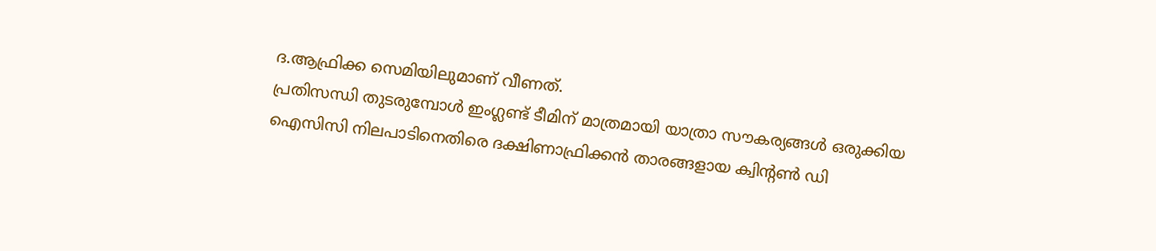ദ.ആഫ്രിക്ക സെമിയിലുമാണ് വീണത്.
പ്രതിസന്ധി തുടരുമ്പോൾ ഇംഗ്ലണ്ട് ടീമിന് മാത്രമായി യാത്രാ സൗകര്യങ്ങൾ ഒരുക്കിയ ഐസിസി നിലപാടിനെതിരെ ദക്ഷിണാഫ്രിക്കൻ താരങ്ങളായ ക്വിന്റൺ ഡി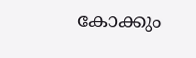കോക്കും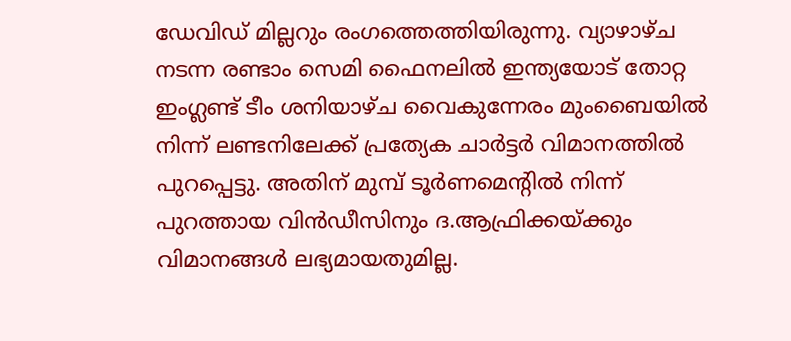ഡേവിഡ് മില്ലറും രംഗത്തെത്തിയിരുന്നു. വ്യാഴാഴ്ച നടന്ന രണ്ടാം സെമി ഫൈനലിൽ ഇന്ത്യയോട് തോറ്റ ഇംഗ്ലണ്ട് ടീം ശനിയാഴ്ച വൈകുന്നേരം മുംബൈയിൽ നിന്ന് ലണ്ടനിലേക്ക് പ്രത്യേക ചാർട്ടർ വിമാനത്തിൽ പുറപ്പെട്ടു. അതിന് മുമ്പ് ടൂർണമെന്റിൽ നിന്ന് പുറത്തായ വിൻഡീസിനും ദ.ആഫ്രിക്കയ്ക്കും വിമാനങ്ങൾ ലഭ്യമായതുമില്ല.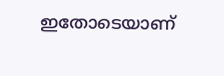ഇതോടെയാണ്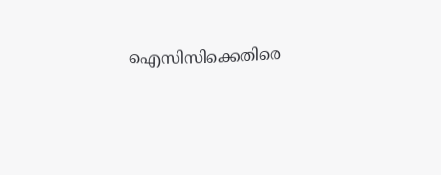ഐസിസിക്കെതിരെ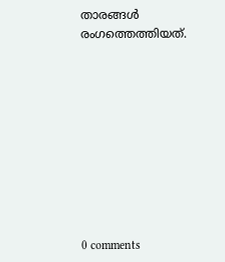താരങ്ങൾ രംഗത്തെത്തിയത്.










0 comments